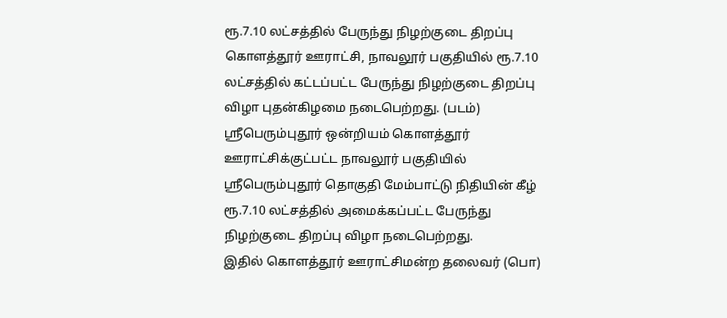ரூ.7.10 லட்சத்தில் பேருந்து நிழற்குடை திறப்பு
கொளத்தூர் ஊராட்சி, நாவலூர் பகுதியில் ரூ.7.10 லட்சத்தில் கட்டப்பட்ட பேருந்து நிழற்குடை திறப்பு விழா புதன்கிழமை நடைபெற்றது. (படம்)
ஸ்ரீபெரும்புதூர் ஒன்றியம் கொளத்தூர் ஊராட்சிக்குட்பட்ட நாவலூர் பகுதியில் ஸ்ரீபெரும்புதூர் தொகுதி மேம்பாட்டு நிதியின் கீழ் ரூ.7.10 லட்சத்தில் அமைக்கப்பட்ட பேருந்து நிழற்குடை திறப்பு விழா நடைபெற்றது.
இதில் கொளத்தூர் ஊராட்சிமன்ற தலைவர் (பொ)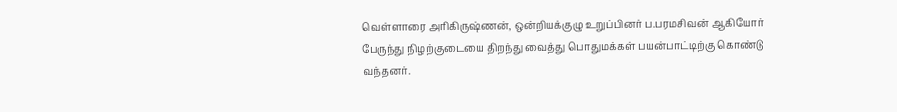வெள்ளாரை அரிகிருஷ்ணன், ஒன்றியக்குழு உறுப்பினர் ப.பரமசிவன் ஆகியோர் பேருந்து நிழற்குடையை திறந்து வைத்து பொதுமக்கள் பயன்பாட்டிற்கு கொண்டு வந்தனர்.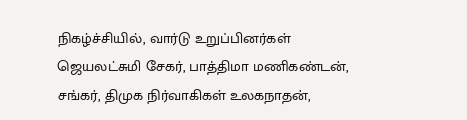நிகழ்ச்சியில், வார்டு உறுப்பினர்கள் ஜெயலட்சுமி சேகர், பாத்திமா மணிகண்டன், சங்கர், திமுக நிர்வாகிகள் உலகநாதன்,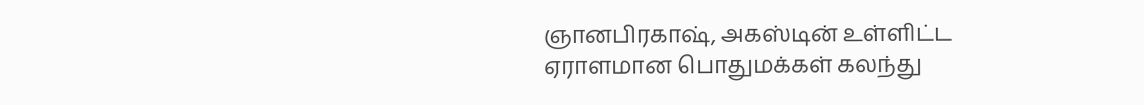ஞானபிரகாஷ், அகஸ்டின் உள்ளிட்ட ஏராளமான பொதுமக்கள் கலந்து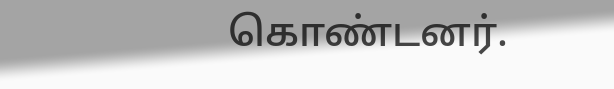கொண்டனர்.